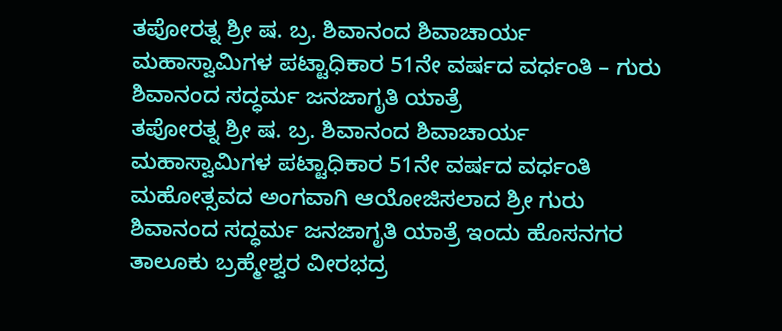ತಪೋರತ್ನ ಶ್ರೀ ಷ. ಬ್ರ. ಶಿವಾನಂದ ಶಿವಾಚಾರ್ಯ ಮಹಾಸ್ವಾಮಿಗಳ ಪಟ್ಟಾಧಿಕಾರ 51ನೇ ವರ್ಷದ ವರ್ಧಂತಿ – ಗುರು ಶಿವಾನಂದ ಸದ್ಧರ್ಮ ಜನಜಾಗೃತಿ ಯಾತ್ರೆ
ತಪೋರತ್ನ ಶ್ರೀ ಷ. ಬ್ರ. ಶಿವಾನಂದ ಶಿವಾಚಾರ್ಯ ಮಹಾಸ್ವಾಮಿಗಳ ಪಟ್ಟಾಧಿಕಾರ 51ನೇ ವರ್ಷದ ವರ್ಧಂತಿ ಮಹೋತ್ಸವದ ಅಂಗವಾಗಿ ಆಯೋಜಿಸಲಾದ ಶ್ರೀ ಗುರು ಶಿವಾನಂದ ಸದ್ಧರ್ಮ ಜನಜಾಗೃತಿ ಯಾತ್ರೆ ಇಂದು ಹೊಸನಗರ ತಾಲೂಕು ಬ್ರಹ್ಮೇಶ್ವರ ವೀರಭದ್ರ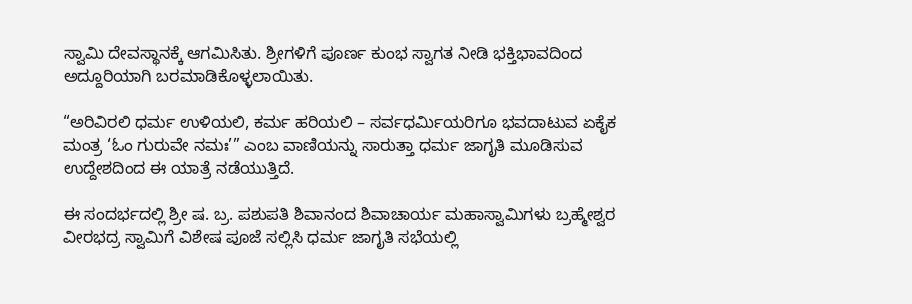ಸ್ವಾಮಿ ದೇವಸ್ಥಾನಕ್ಕೆ ಆಗಮಿಸಿತು. ಶ್ರೀಗಳಿಗೆ ಪೂರ್ಣ ಕುಂಭ ಸ್ವಾಗತ ನೀಡಿ ಭಕ್ತಿಭಾವದಿಂದ ಅದ್ದೂರಿಯಾಗಿ ಬರಮಾಡಿಕೊಳ್ಳಲಾಯಿತು.

“ಅರಿವಿರಲಿ ಧರ್ಮ ಉಳಿಯಲಿ, ಕರ್ಮ ಹರಿಯಲಿ – ಸರ್ವಧರ್ಮಿಯರಿಗೂ ಭವದಾಟುವ ಏಕೈಕ ಮಂತ್ರ ‘ಓಂ ಗುರುವೇ ನಮಃ’” ಎಂಬ ವಾಣಿಯನ್ನು ಸಾರುತ್ತಾ ಧರ್ಮ ಜಾಗೃತಿ ಮೂಡಿಸುವ ಉದ್ದೇಶದಿಂದ ಈ ಯಾತ್ರೆ ನಡೆಯುತ್ತಿದೆ.

ಈ ಸಂದರ್ಭದಲ್ಲಿ ಶ್ರೀ ಷ. ಬ್ರ. ಪಶುಪತಿ ಶಿವಾನಂದ ಶಿವಾಚಾರ್ಯ ಮಹಾಸ್ವಾಮಿಗಳು ಬ್ರಹ್ಮೇಶ್ವರ ವೀರಭದ್ರ ಸ್ವಾಮಿಗೆ ವಿಶೇಷ ಪೂಜೆ ಸಲ್ಲಿಸಿ ಧರ್ಮ ಜಾಗೃತಿ ಸಭೆಯಲ್ಲಿ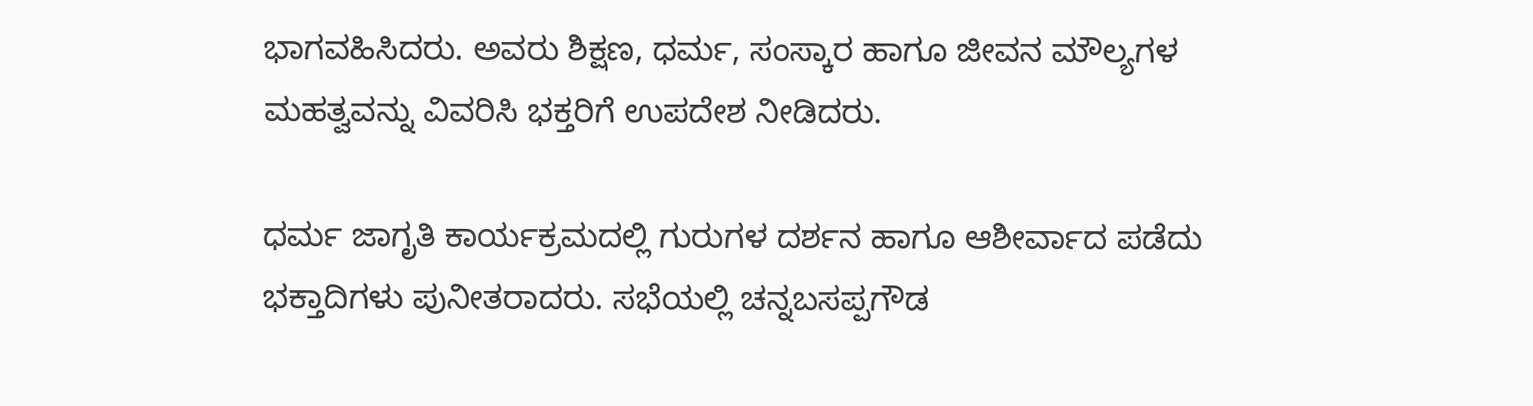ಭಾಗವಹಿಸಿದರು. ಅವರು ಶಿಕ್ಷಣ, ಧರ್ಮ, ಸಂಸ್ಕಾರ ಹಾಗೂ ಜೀವನ ಮೌಲ್ಯಗಳ ಮಹತ್ವವನ್ನು ವಿವರಿಸಿ ಭಕ್ತರಿಗೆ ಉಪದೇಶ ನೀಡಿದರು.

ಧರ್ಮ ಜಾಗೃತಿ ಕಾರ್ಯಕ್ರಮದಲ್ಲಿ ಗುರುಗಳ ದರ್ಶನ ಹಾಗೂ ಆಶೀರ್ವಾದ ಪಡೆದು ಭಕ್ತಾದಿಗಳು ಪುನೀತರಾದರು. ಸಭೆಯಲ್ಲಿ ಚನ್ನಬಸಪ್ಪಗೌಡ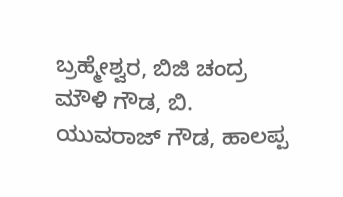ಬ್ರಹ್ಮೇಶ್ವರ, ಬಿಜಿ ಚಂದ್ರ ಮೌಳಿ ಗೌಡ, ಬಿ. ಯುವರಾಜ್ ಗೌಡ, ಹಾಲಪ್ಪ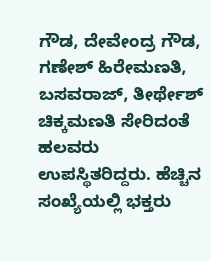ಗೌಡ, ದೇವೇಂದ್ರ ಗೌಡ, ಗಣೇಶ್ ಹಿರೇಮಣತಿ, ಬಸವರಾಜ್, ತೀರ್ಥೇಶ್ ಚಿಕ್ಕಮಣತಿ ಸೇರಿದಂತೆ ಹಲವರು ಉಪಸ್ಥಿತರಿದ್ದರು. ಹೆಚ್ಚಿನ ಸಂಖ್ಯೆಯಲ್ಲಿ ಭಕ್ತರು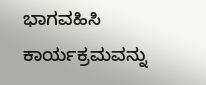ಭಾಗವಹಿಸಿ ಕಾರ್ಯಕ್ರಮವನ್ನು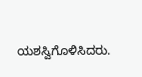ಯಶಸ್ವಿಗೊಳಿಸಿದರು.